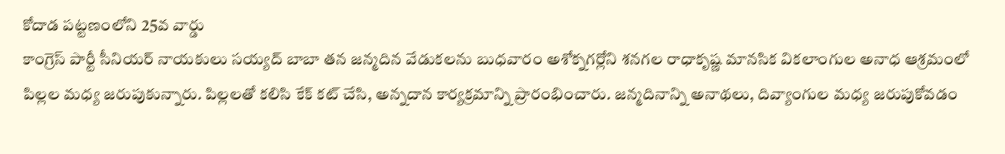కోదాడ పట్టణంలోని 25వ వార్డు
కాంగ్రెస్ పార్టీ సీనియర్ నాయకులు సయ్యద్ బాబా తన జన్మదిన వేడుకలను బుధవారం అశోక్నగర్లోని శనగల రాధాకృష్ణ మానసిక వికలాంగుల అనాధ ఆశ్రమంలో పిల్లల మధ్య జరుపుకున్నారు. పిల్లలతో కలిసి కేక్ కట్ చేసి, అన్నదాన కార్యక్రమాన్ని ప్రారంభించారు. జన్మదినాన్ని అనాథలు, దివ్యాంగుల మధ్య జరుపుకోవడం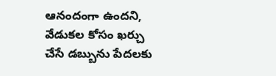ఆనందంగా ఉందని, వేడుకల కోసం ఖర్చు చేసే డబ్బును పేదలకు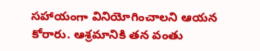సహాయంగా వినియోగించాలని ఆయన కోరారు. ఆశ్రమానికి తన వంతు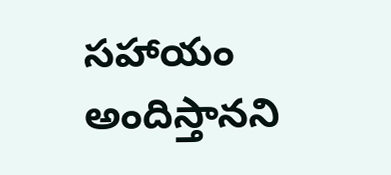సహాయం అందిస్తానని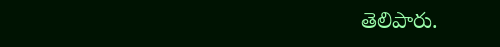తెలిపారు.